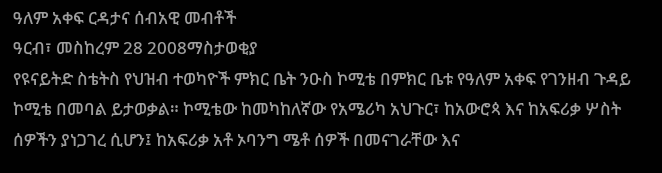ዓለም አቀፍ ርዳታና ሰብአዊ መብቶች
ዓርብ፣ መስከረም 28 2008ማስታወቂያ
የዩናይትድ ስቴትስ የህዝብ ተወካዮች ምክር ቤት ንዑስ ኮሚቴ በምክር ቤቱ የዓለም አቀፍ የገንዘብ ጉዳይ ኮሚቴ በመባል ይታወቃል። ኮሚቴው ከመካከለኛው የአሜሪካ አህጉር፣ ከአውሮጳ እና ከአፍሪቃ ሦስት ሰዎችን ያነጋገረ ሲሆን፤ ከአፍሪቃ አቶ ኦባንግ ሜቶ ሰዎች በመናገራቸው እና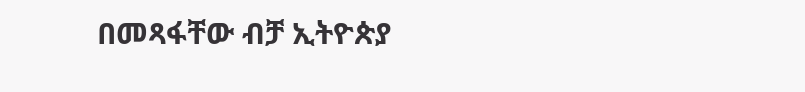በመጻፋቸው ብቻ ኢትዮጵያ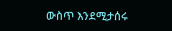ውስጥ እንደሚታሰሩ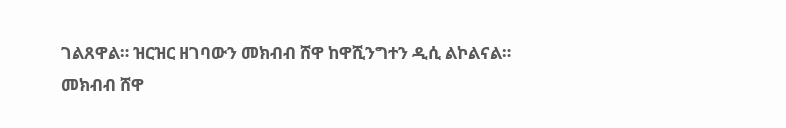ገልጸዋል። ዝርዝር ዘገባውን መክብብ ሸዋ ከዋሺንግተን ዲሲ ልኮልናል።
መክብብ ሸዋ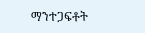ማንተጋፍቶት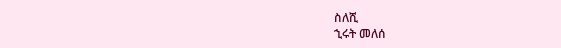ስለሺ
ኂሩት መለሰ